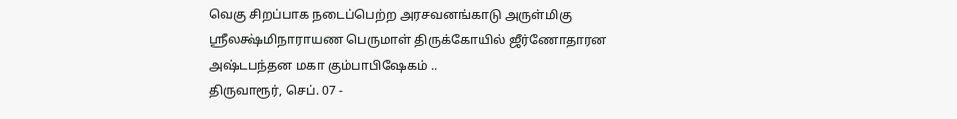வெகு சிறப்பாக நடைப்பெற்ற அரசவனங்காடு அருள்மிகு ஸ்ரீலக்ஷ்மிநாராயண பெருமாள் திருக்கோயில் ஜீர்ணோதாரன அஷ்டபந்தன மகா கும்பாபிஷேகம் ..
திருவாரூர், செப். 07 -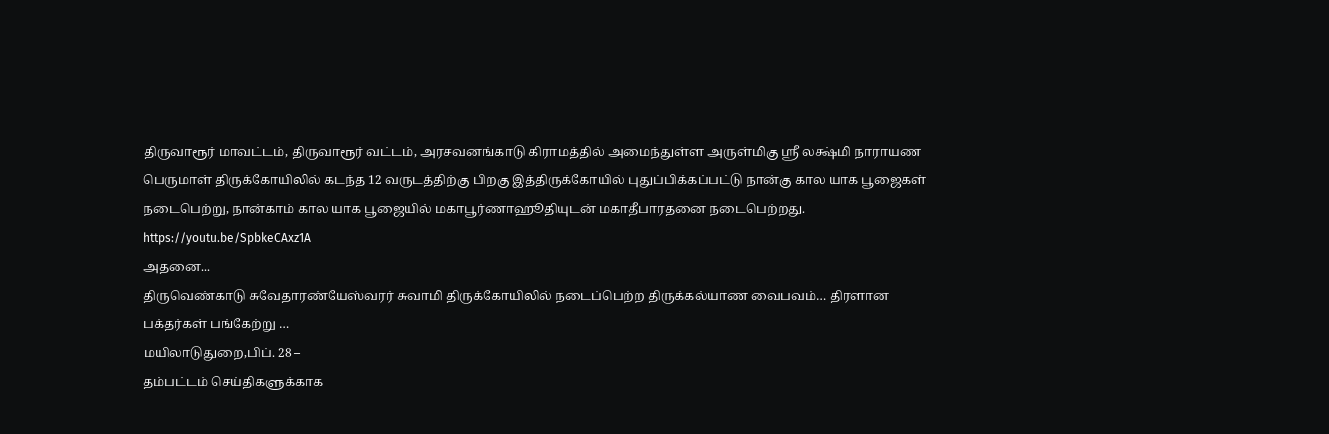திருவாரூர் மாவட்டம், திருவாரூர் வட்டம், அரசவனங்காடு கிராமத்தில் அமைந்துள்ள அருள்மிகு ஸ்ரீ லக்ஷ்மி நாராயண பெருமாள் திருக்கோயிலில் கடந்த 12 வருடத்திற்கு பிறகு இத்திருக்கோயில் புதுப்பிக்கப்பட்டு நான்கு கால யாக பூஜைகள் நடைபெற்று, நான்காம் கால யாக பூஜையில் மகாபூர்ணாஹூதியுடன் மகாதீபாரதனை நடைபெற்றது.
https://youtu.be/SpbkeCAxz1A
அதனை...
திருவெண்காடு சுவேதாரண்யேஸ்வரர் சுவாமி திருக்கோயிலில் நடைப்பெற்ற திருக்கல்யாண வைபவம்… திரளான பக்தர்கள் பங்கேற்று …
மயிலாடுதுறை,பிப். 28 –
தம்பட்டம் செய்திகளுக்காக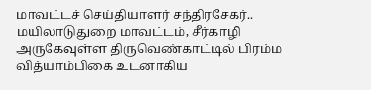மாவட்டச் செய்தியாளர் சந்திரசேகர்..
மயிலாடுதுறை மாவட்டம், சீர்காழி அருகேவுள்ள திருவெண்காட்டில் பிரம்ம வித்யாம்பிகை உடனாகிய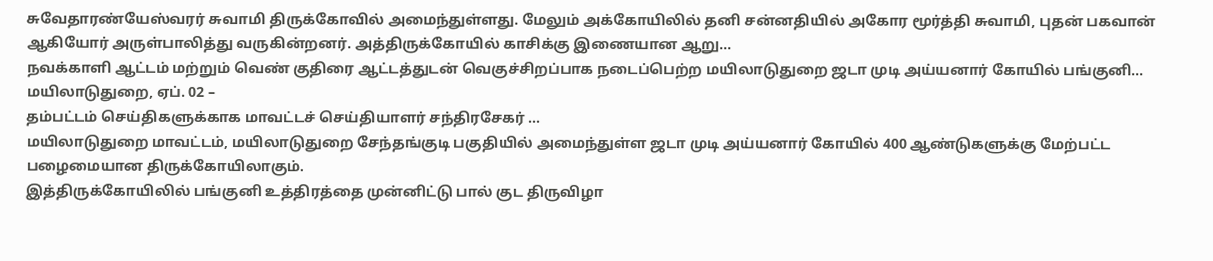சுவேதாரண்யேஸ்வரர் சுவாமி திருக்கோவில் அமைந்துள்ளது. மேலும் அக்கோயிலில் தனி சன்னதியில் அகோர மூர்த்தி சுவாமி, புதன் பகவான் ஆகியோர் அருள்பாலித்து வருகின்றனர். அத்திருக்கோயில் காசிக்கு இணையான ஆறு...
நவக்காளி ஆட்டம் மற்றும் வெண் குதிரை ஆட்டத்துடன் வெகுச்சிறப்பாக நடைப்பெற்ற மயிலாடுதுறை ஜடா முடி அய்யனார் கோயில் பங்குனி...
மயிலாடுதுறை, ஏப். 02 –
தம்பட்டம் செய்திகளுக்காக மாவட்டச் செய்தியாளர் சந்திரசேகர் ...
மயிலாடுதுறை மாவட்டம், மயிலாடுதுறை சேந்தங்குடி பகுதியில் அமைந்துள்ள ஜடா முடி அய்யனார் கோயில் 400 ஆண்டுகளுக்கு மேற்பட்ட பழைமையான திருக்கோயிலாகும்.
இத்திருக்கோயிலில் பங்குனி உத்திரத்தை முன்னிட்டு பால் குட திருவிழா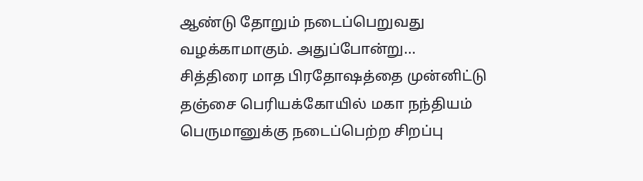ஆண்டு தோறும் நடைப்பெறுவது வழக்காமாகும். அதுப்போன்று...
சித்திரை மாத பிரதோஷத்தை முன்னிட்டு தஞ்சை பெரியக்கோயில் மகா நந்தியம் பெருமானுக்கு நடைப்பெற்ற சிறப்பு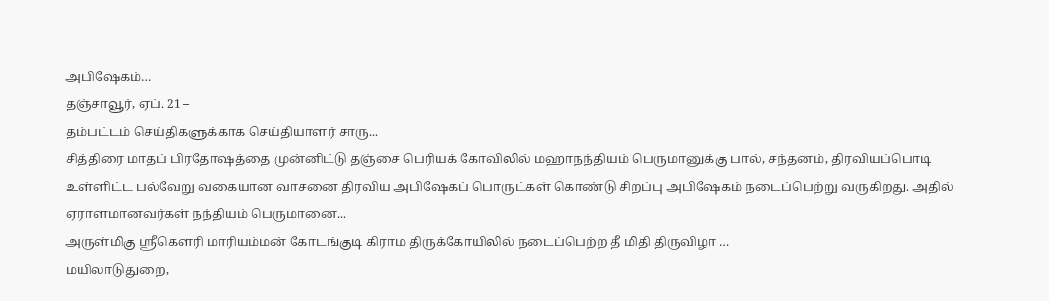அபிஷேகம்…
தஞ்சாவூர், ஏப். 21 –
தம்பட்டம் செய்திகளுக்காக செய்தியாளர் சாரு...
சித்திரை மாதப் பிரதோஷத்தை முன்னிட்டு தஞ்சை பெரியக் கோவிலில் மஹாநந்தியம் பெருமானுக்கு பால், சந்தனம், திரவியப்பொடி உள்ளிட்ட பல்வேறு வகையான வாசனை திரவிய அபிஷேகப் பொருட்கள் கொண்டு சிறப்பு அபிஷேகம் நடைப்பெற்று வருகிறது. அதில் ஏராளமானவர்கள் நந்தியம் பெருமானை...
அருள்மிகு ஸ்ரீகௌரி மாரியம்மன் கோடங்குடி கிராம திருக்கோயிலில் நடைப்பெற்ற தீ மிதி திருவிழா …
மயிலாடுதுறை,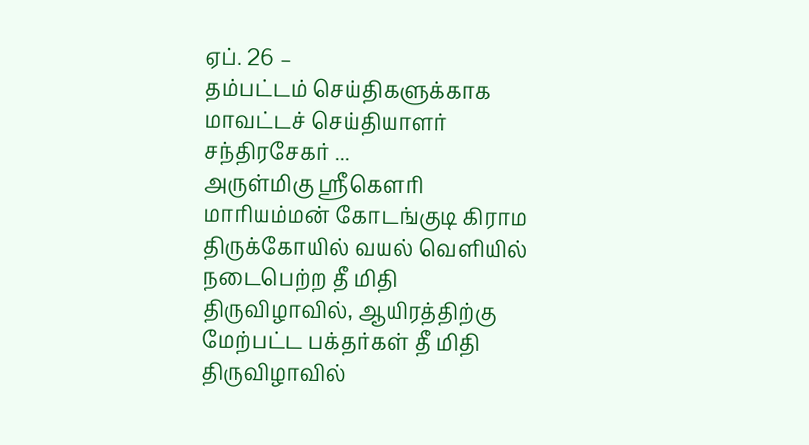ஏப். 26 –
தம்பட்டம் செய்திகளுக்காக மாவட்டச் செய்தியாளர் சந்திரசேகர் ...
அருள்மிகு ஸ்ரீகெளரி மாரியம்மன் கோடங்குடி கிராம திருக்கோயில் வயல் வெளியில் நடைபெற்ற தீ மிதி திருவிழாவில், ஆயிரத்திற்கு மேற்பட்ட பக்தர்கள் தீ மிதி திருவிழாவில்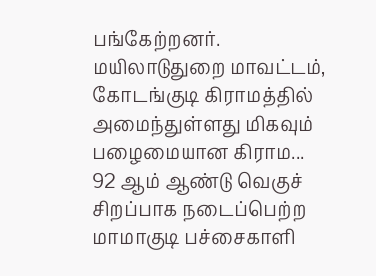பங்கேற்றனர்.
மயிலாடுதுறை மாவட்டம், கோடங்குடி கிராமத்தில் அமைந்துள்ளது மிகவும் பழைமையான கிராம...
92 ஆம் ஆண்டு வெகுச் சிறப்பாக நடைப்பெற்ற மாமாகுடி பச்சைகாளி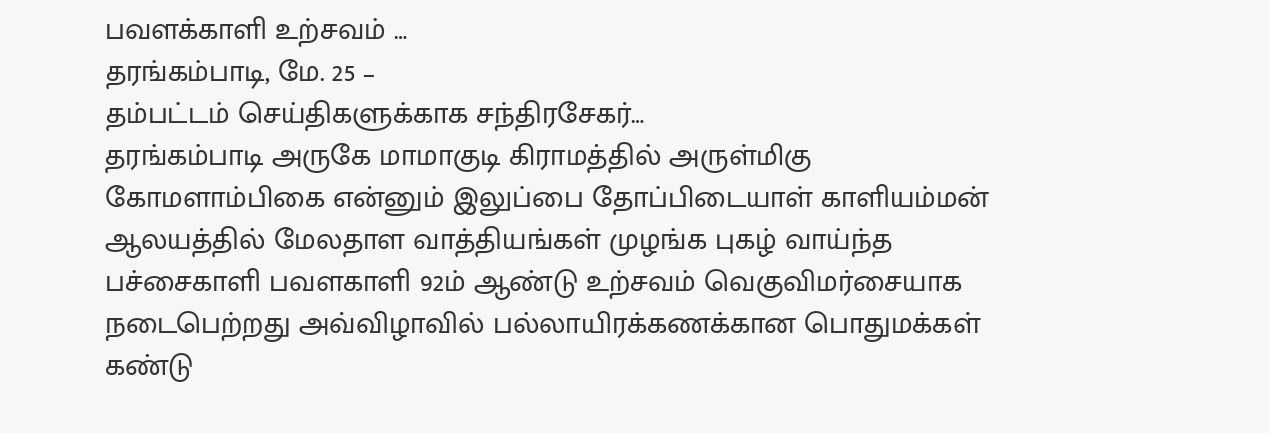பவளக்காளி உற்சவம் …
தரங்கம்பாடி, மே. 25 –
தம்பட்டம் செய்திகளுக்காக சந்திரசேகர்…
தரங்கம்பாடி அருகே மாமாகுடி கிராமத்தில் அருள்மிகு கோமளாம்பிகை என்னும் இலுப்பை தோப்பிடையாள் காளியம்மன் ஆலயத்தில் மேலதாள வாத்தியங்கள் முழங்க புகழ் வாய்ந்த பச்சைகாளி பவளகாளி 92ம் ஆண்டு உற்சவம் வெகுவிமர்சையாக நடைபெற்றது அவ்விழாவில் பல்லாயிரக்கணக்கான பொதுமக்கள் கண்டு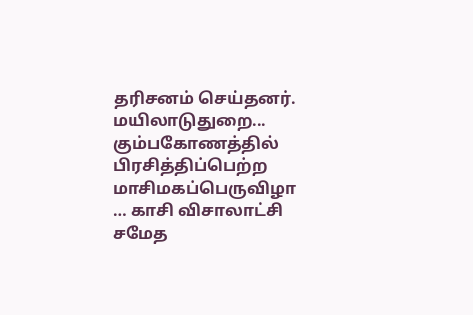தரிசனம் செய்தனர்.
மயிலாடுதுறை...
கும்பகோணத்தில் பிரசித்திப்பெற்ற மாசிமகப்பெருவிழா … காசி விசாலாட்சி சமேத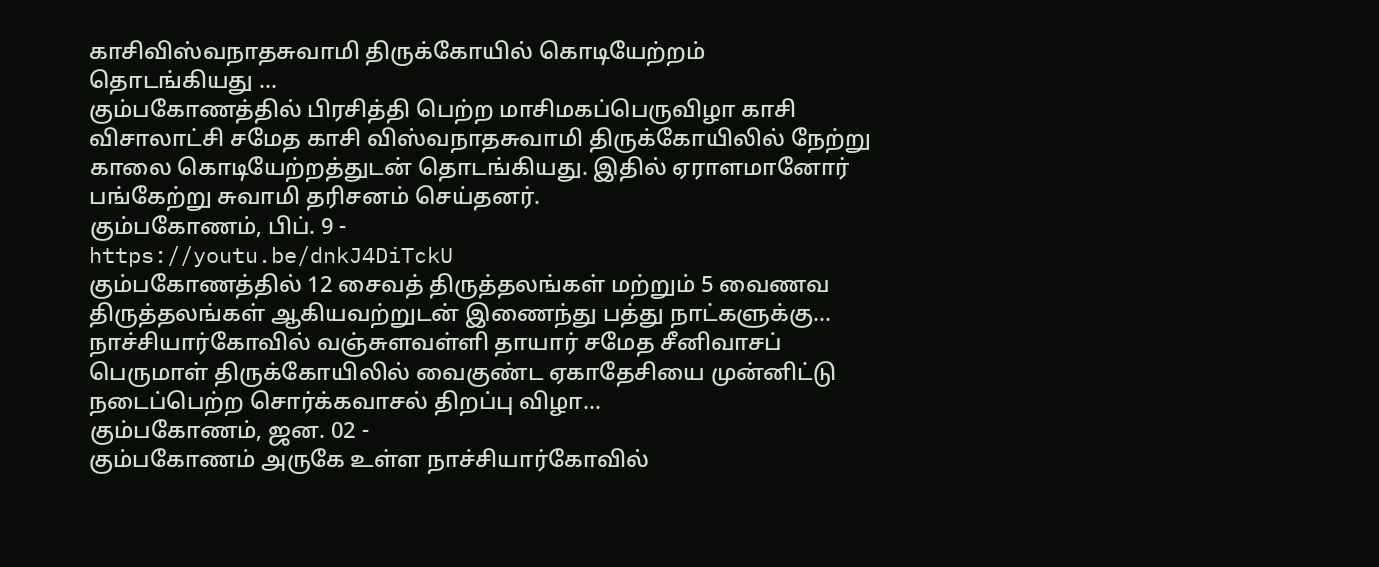காசிவிஸ்வநாதசுவாமி திருக்கோயில் கொடியேற்றம் தொடங்கியது …
கும்பகோணத்தில் பிரசித்தி பெற்ற மாசிமகப்பெருவிழா காசி விசாலாட்சி சமேத காசி விஸ்வநாதசுவாமி திருக்கோயிலில் நேற்று காலை கொடியேற்றத்துடன் தொடங்கியது. இதில் ஏராளமானோர் பங்கேற்று சுவாமி தரிசனம் செய்தனர்.
கும்பகோணம், பிப். 9 -
https://youtu.be/dnkJ4DiTckU
கும்பகோணத்தில் 12 சைவத் திருத்தலங்கள் மற்றும் 5 வைணவ திருத்தலங்கள் ஆகியவற்றுடன் இணைந்து பத்து நாட்களுக்கு...
நாச்சியார்கோவில் வஞ்சுளவள்ளி தாயார் சமேத சீனிவாசப் பெருமாள் திருக்கோயிலில் வைகுண்ட ஏகாதேசியை முன்னிட்டு நடைப்பெற்ற சொர்க்கவாசல் திறப்பு விழா...
கும்பகோணம், ஜன. 02 -
கும்பகோணம் அருகே உள்ள நாச்சியார்கோவில்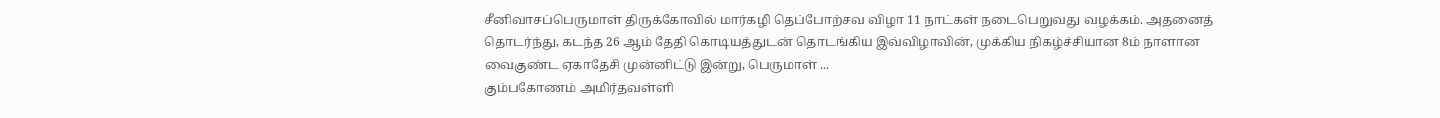சீனிவாசப்பெருமாள் திருக்கோவில் மார்கழி தெப்போற்சவ விழா 11 நாட்கள் நடைபெறுவது வழக்கம். அதனைத் தொடர்ந்து, கடந்த 26 ஆம் தேதி கொடியத்துடன் தொடங்கிய இவ்விழாவின், முக்கிய நிகழ்ச்சியான 8ம் நாளான வைகுண்ட ஏகாதேசி முன்னிட்டு இன்று, பெருமாள் ...
கும்பகோணம் அமிர்தவள்ளி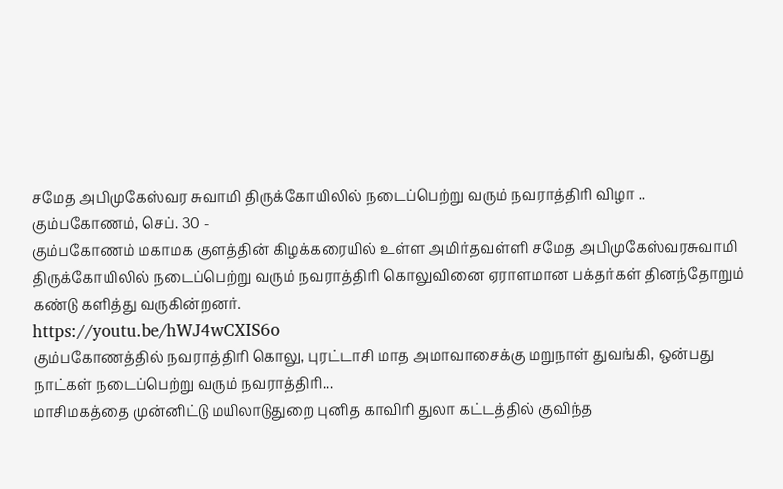சமேத அபிமுகேஸ்வர சுவாமி திருக்கோயிலில் நடைப்பெற்று வரும் நவராத்திரி விழா ..
கும்பகோணம், செப். 30 -
கும்பகோணம் மகாமக குளத்தின் கிழக்கரையில் உள்ள அமிர்தவள்ளி சமேத அபிமுகேஸ்வரசுவாமி திருக்கோயிலில் நடைப்பெற்று வரும் நவராத்திரி கொலுவினை ஏராளமான பக்தர்கள் தினந்தோறும் கண்டு களித்து வருகின்றனர்.
https://youtu.be/hWJ4wCXIS6o
கும்பகோணத்தில் நவராத்திரி கொலு, புரட்டாசி மாத அமாவாசைக்கு மறுநாள் துவங்கி, ஒன்பது நாட்கள் நடைப்பெற்று வரும் நவராத்திரி...
மாசிமகத்தை முன்னிட்டு மயிலாடுதுறை புனித காவிரி துலா கட்டத்தில் குவிந்த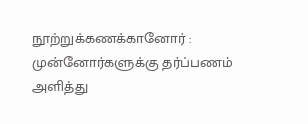நூற்றுக்கணக்கானோர் : முன்னோர்களுக்கு தர்ப்பணம் அளித்து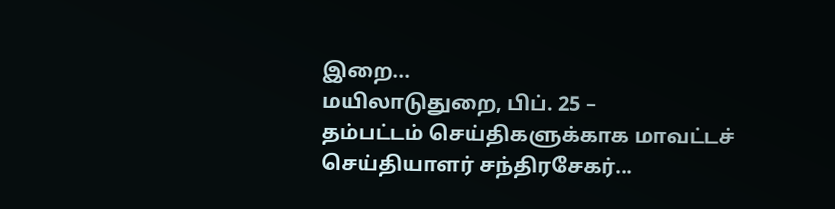இறை...
மயிலாடுதுறை, பிப். 25 –
தம்பட்டம் செய்திகளுக்காக மாவட்டச் செய்தியாளர் சந்திரசேகர்...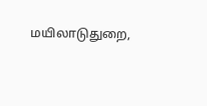மயிலாடுதுறை,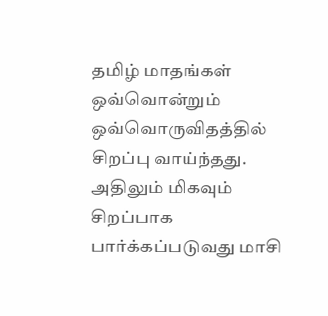தமிழ் மாதங்கள் ஒவ்வொன்றும் ஒவ்வொருவிதத்தில் சிறப்பு வாய்ந்தது. அதிலும் மிகவும் சிறப்பாக பார்க்கப்படுவது மாசி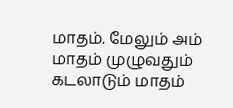மாதம். மேலும் அம் மாதம் முழுவதும் கடலாடும் மாதம்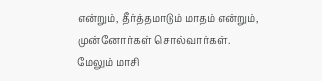என்றும், தீர்த்தமாடும் மாதம் என்றும், முன்னோர்கள் சொல்வார்கள்.
மேலும் மாசி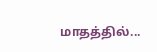மாதத்தில்...